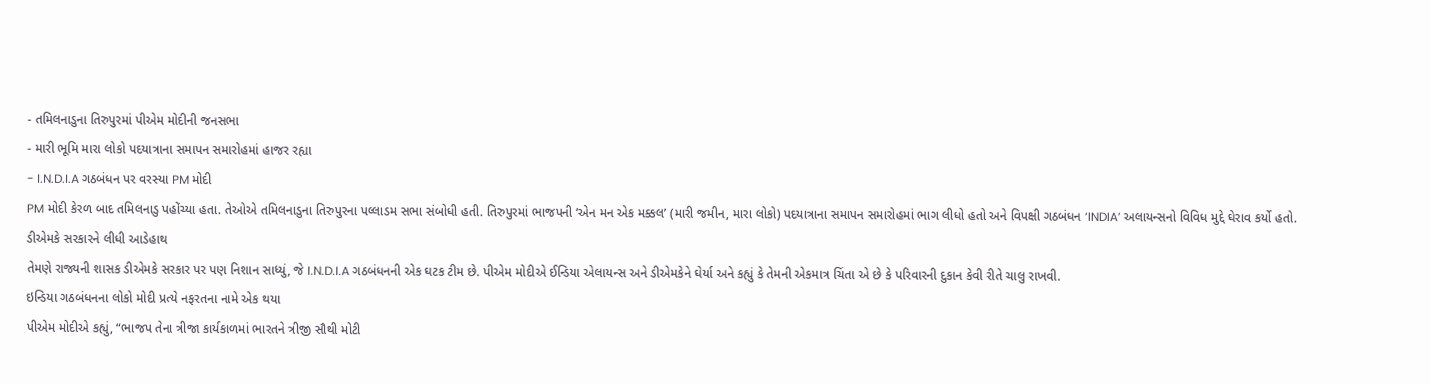- તમિલનાડુના તિરુપુરમાં પીએમ મોદીની જનસભા
- મારી ભૂમિ મારા લોકો પદયાત્રાના સમાપન સમારોહમાં હાજર રહ્યા
- I.N.D.I.A ગઠબંધન પર વરસ્યા PM મોદી
PM મોદી કેરળ બાદ તમિલનાડુ પહોંચ્યા હતા. તેઓએ તમિલનાડુના તિરુપુરના પલ્લાડમ સભા સંબોધી હતી. તિરુપુરમાં ભાજપની ‘એન મન એક મક્કલ’ (મારી જમીન, મારા લોકો) પદયાત્રાના સમાપન સમારોહમાં ભાગ લીધો હતો અને વિપક્ષી ગઠબંધન ‘INDIA’ અલાયન્સનો વિવિધ મુદ્દે ઘેરાવ કર્યો હતો.
ડીએમકે સરકારને લીધી આડેહાથ
તેમણે રાજ્યની શાસક ડીએમકે સરકાર પર પણ નિશાન સાધ્યું, જે I.N.D.I.A ગઠબંધનની એક ઘટક ટીમ છે. પીએમ મોદીએ ઈન્ડિયા એલાયન્સ અને ડીએમકેને ઘેર્યા અને કહ્યું કે તેમની એકમાત્ર ચિંતા એ છે કે પરિવારની દુકાન કેવી રીતે ચાલુ રાખવી.
ઇન્ડિયા ગઠબંધનના લોકો મોદી પ્રત્યે નફરતના નામે એક થયા
પીએમ મોદીએ કહ્યું, “ભાજપ તેના ત્રીજા કાર્યકાળમાં ભારતને ત્રીજી સૌથી મોટી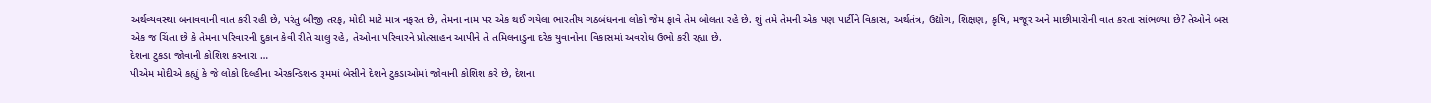અર્થવ્યવસ્થા બનાવવાની વાત કરી રહી છે, પરંતુ બીજી તરફ, મોદી માટે માત્ર નફરત છે, તેમના નામ પર એક થઈ ગયેલા ભારતીય ગઠબંધનના લોકો જેમ ફાવે તેમ બોલતા રહે છે. શું તમે તેમની એક પણ પાર્ટીને વિકાસ, અર્થતંત્ર, ઉદ્યોગ, શિક્ષણ, કૃષિ, મજૂર અને માછીમારોની વાત કરતા સાંભળ્યા છે? તેઓને બસ એક જ ચિંતા છે કે તેમના પરિવારની દુકાન કેવી રીતે ચાલુ રહે, તેઓના પરિવારને પ્રોત્સાહન આપીને તે તમિલનાડુના દરેક યુવાનોના વિકાસમાં અવરોધ ઉભો કરી રહ્યા છે.
દેશના ટુકડા જોવાની કોશિશ કરનારા …
પીએમ મોદીએ કહ્યું કે જે લોકો દિલ્હીના એરકન્ડિશન્ડ રૂમમાં બેસીને દેશને ટુકડાઓમાં જોવાની કોશિશ કરે છે, દેશના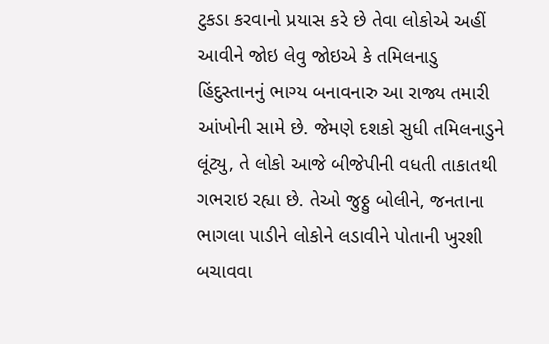ટુકડા કરવાનો પ્રયાસ કરે છે તેવા લોકોએ અહીં આવીને જોઇ લેવુ જોઇએ કે તમિલનાડુ હિંદુસ્તાનનું ભાગ્ય બનાવનારુ આ રાજ્ય તમારી આંખોની સામે છે. જેમણે દશકો સુધી તમિલનાડુને લૂંટ્યુ, તે લોકો આજે બીજેપીની વધતી તાકાતથી ગભરાઇ રહ્યા છે. તેઓ જુઠ્ઠુ બોલીને, જનતાના ભાગલા પાડીને લોકોને લડાવીને પોતાની ખુરશી બચાવવા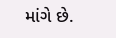માંગે છે.